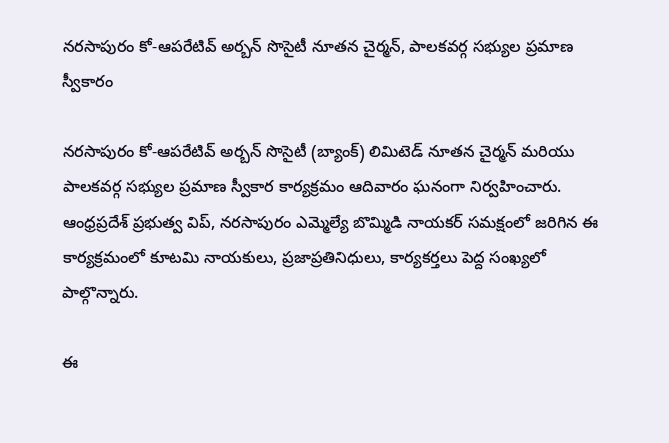నరసాపురం కో-ఆపరేటివ్ అర్బన్ సొసైటీ నూతన చైర్మన్, పాలకవర్గ సభ్యుల ప్రమాణ స్వీకారం

నరసాపురం కో-ఆపరేటివ్ అర్బన్ సొసైటీ (బ్యాంక్) లిమిటెడ్ నూతన చైర్మన్ మరియు పాలకవర్గ సభ్యుల ప్రమాణ స్వీకార కార్యక్రమం ఆదివారం ఘనంగా నిర్వహించారు. ఆంధ్రప్రదేశ్ ప్రభుత్వ విప్, నరసాపురం ఎమ్మెల్యే బొమ్మిడి నాయకర్ సమక్షంలో జరిగిన ఈ కార్యక్రమంలో కూటమి నాయకులు, ప్రజాప్రతినిధులు, కార్యకర్తలు పెద్ద సంఖ్యలో పాల్గొన్నారు.

ఈ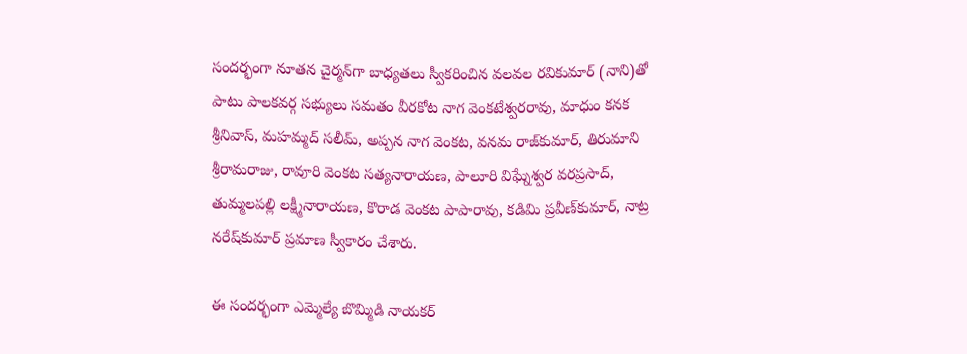సందర్భంగా నూతన చైర్మన్‌గా బాధ్యతలు స్వీకరించిన వలవల రవికుమార్ (నాని)తో పాటు పాలకవర్గ సభ్యులు సమతం వీరకోట నాగ వెంకటేశ్వరరావు, మాధుం కనక శ్రీనివాస్, మహమ్మద్ సలీమ్, అప్పన నాగ వెంకట, వనమ రాజ్‌కుమార్, తిరుమాని శ్రీరామరాజు, రావూరి వెంకట సత్యనారాయణ, పాలూరి విఘ్నేశ్వర వరప్రసాద్, తుమ్మలపల్లి లక్ష్మీనారాయణ, కొరాడ వెంకట పాపారావు, కడిమి ప్రవీణ్‌కుమార్, నాట్ర నరేష్‌కుమార్ ప్రమాణ స్వీకారం చేశారు.

ఈ సందర్భంగా ఎమ్మెల్యే బొమ్మిడి నాయకర్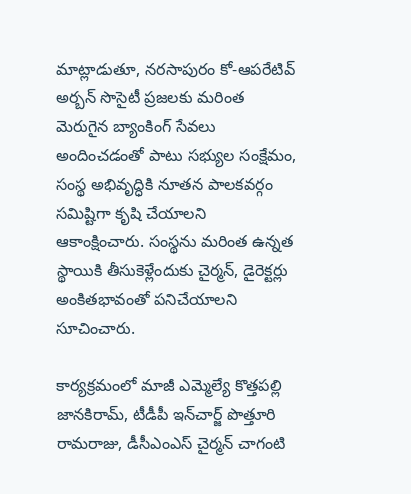మాట్లాడుతూ, నరసాపురం కో-ఆపరేటివ్ అర్బన్ సొసైటీ ప్రజలకు మరింత మెరుగైన బ్యాంకింగ్ సేవలు అందించడంతో పాటు సభ్యుల సంక్షేమం, సంస్థ అభివృద్ధికి నూతన పాలకవర్గం సమిష్టిగా కృషి చేయాలని ఆకాంక్షించారు. సంస్థను మరింత ఉన్నత స్థాయికి తీసుకెళ్లేందుకు చైర్మన్, డైరెక్టర్లు అంకితభావంతో పనిచేయాలని సూచించారు.

కార్యక్రమంలో మాజీ ఎమ్మెల్యే కొత్తపల్లి జానకిరామ్, టీడీపీ ఇన్‌చార్జ్ పొత్తూరి రామరాజు, డీసీఎంఎస్ చైర్మన్ చాగంటి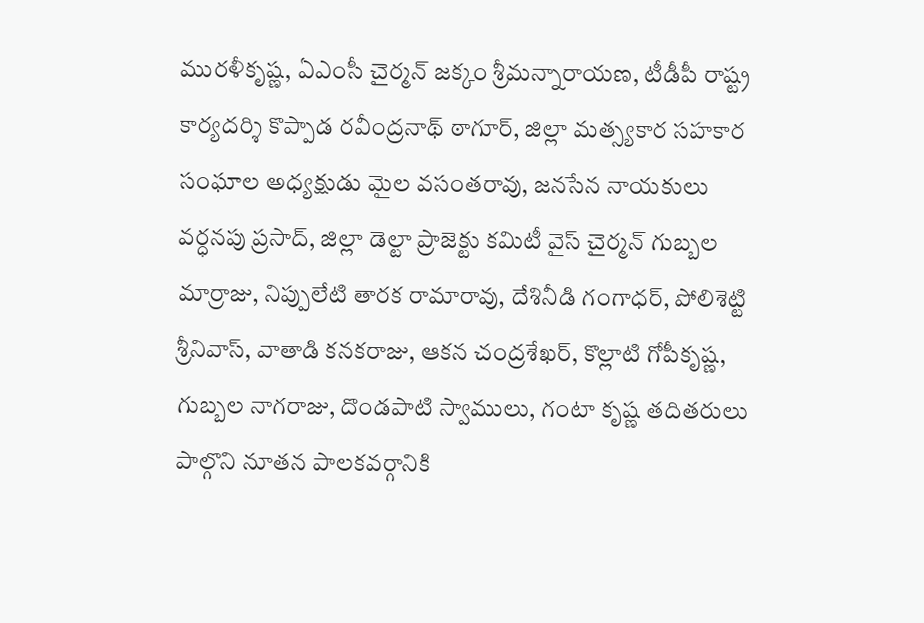మురళీకృష్ణ, ఏఎంసీ చైర్మన్ జక్కం శ్రీమన్నారాయణ, టీడీపీ రాష్ట్ర కార్యదర్శి కొప్పాడ రవీంద్రనాథ్ ఠాగూర్, జిల్లా మత్స్యకార సహకార సంఘాల అధ్యక్షుడు మైల వసంతరావు, జనసేన నాయకులు వర్ధనపు ప్రసాద్, జిల్లా డెల్టా ప్రాజెక్టు కమిటీ వైస్ చైర్మన్ గుబ్బల మార్రాజు, నిప్పులేటి తారక రామారావు, దేశినీడి గంగాధర్, పోలిశెట్టి శ్రీనివాస్, వాతాడి కనకరాజు, ఆకన చంద్రశేఖర్, కొల్లాటి గోపీకృష్ణ, గుబ్బల నాగరాజు, దొండపాటి స్వాములు, గంటా కృష్ణ తదితరులు పాల్గొని నూతన పాలకవర్గానికి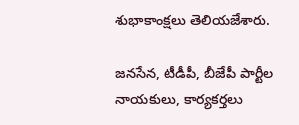శుభాకాంక్షలు తెలియజేశారు.

జనసేన, టీడీపీ, బీజేపీ పార్టీల నాయకులు, కార్యకర్తలు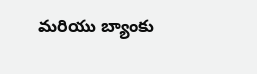మరియు బ్యాంకు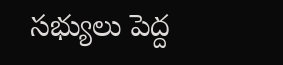సభ్యులు పెద్ద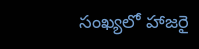సంఖ్యలో హాజరై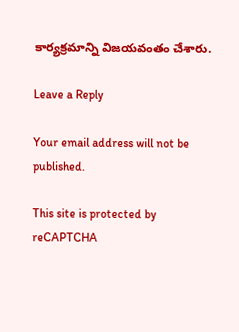కార్యక్రమాన్ని విజయవంతం చేశారు.

Leave a Reply

Your email address will not be published.

This site is protected by reCAPTCHA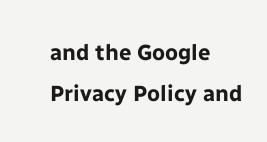and the Google Privacy Policy and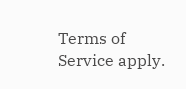Terms of Service apply.